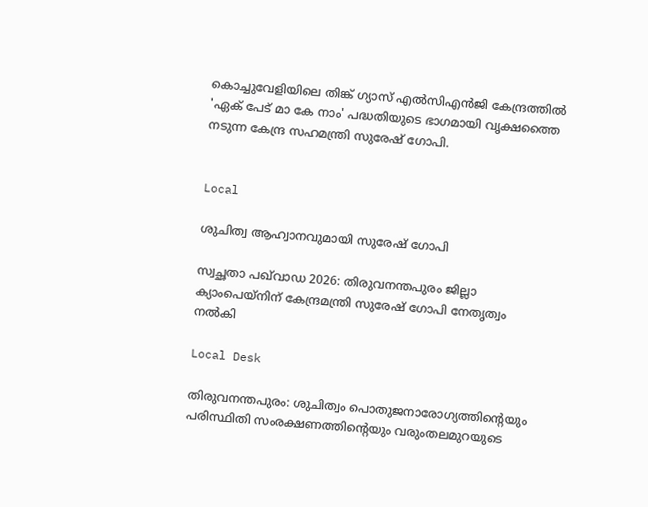കൊച്ചുവേളിയിലെ തിങ്ക് ഗ്യാസ് എൽസിഎൻജി കേന്ദ്രത്തിൽ 'ഏക് പേട് മാ കേ നാം' പദ്ധതിയുടെ ഭാഗമായി വൃക്ഷത്തൈ നടുന്ന കേന്ദ്ര സഹമന്ത്രി സുരേഷ് ഗോപി.


Local

ശുചിത്വ ആഹ്വാനവുമായി സുരേഷ് ഗോപി

സ്വച്ഛതാ പഖ്‌വാഡ 2026: തിരുവനന്തപുരം ജില്ലാ ക്യാംപെയ്നിന് കേന്ദ്രമന്ത്രി സുരേഷ് ഗോപി നേതൃത്വം നൽകി

Local Desk

തിരുവനന്തപുരം: ശുചിത്വം പൊതുജനാരോഗ്യത്തിന്‍റെയും പരിസ്ഥിതി സംരക്ഷണത്തിന്‍റെയും വരുംതലമുറയുടെ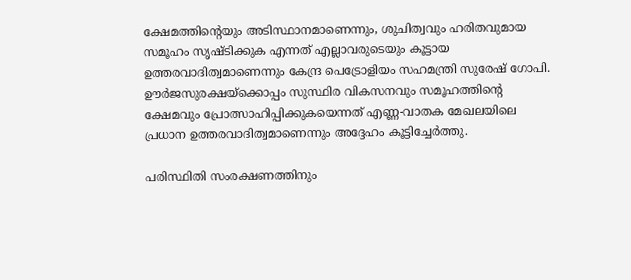ക്ഷേമത്തിന്‍റെയും അടിസ്ഥാനമാണെന്നും, ശുചിത്വവും ഹരിതവുമായ സമൂഹം സൃഷ്ടിക്കുക എന്നത് എല്ലാവരുടെയും കൂട്ടായ ഉത്തരവാദിത്വമാണെന്നും കേന്ദ്ര പെട്രോളിയം സഹമന്ത്രി സുരേഷ് ഗോപി. ഊർജസുരക്ഷയ്ക്കൊപ്പം സുസ്ഥിര വികസനവും സമൂഹത്തിന്‍റെ ക്ഷേമവും പ്രോത്സാഹിപ്പിക്കുകയെന്നത് എണ്ണ-വാതക മേഖലയിലെ പ്രധാന ഉത്തരവാദിത്വമാണെന്നും അദ്ദേഹം കൂട്ടിച്ചേർത്തു.

പരിസ്ഥിതി സംരക്ഷണത്തിനും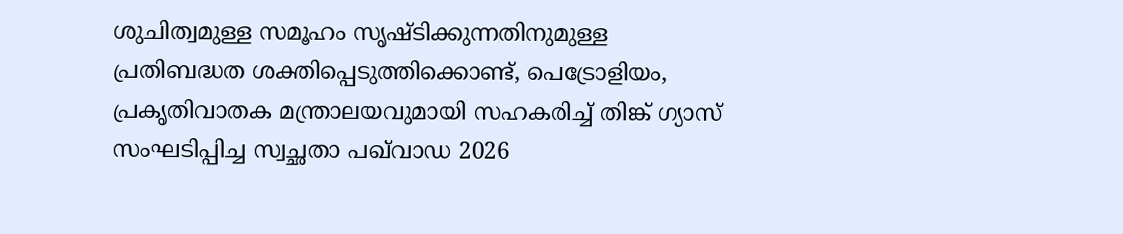ശുചിത്വമുള്ള സമൂഹം സൃഷ്ടിക്കുന്നതിനുമുള്ള പ്രതിബദ്ധത ശക്തിപ്പെടുത്തിക്കൊണ്ട്, പെട്രോളിയം, പ്രകൃതിവാതക മന്ത്രാലയവുമായി സഹകരിച്ച് തിങ്ക് ഗ്യാസ് സംഘടിപ്പിച്ച സ്വച്ഛതാ പഖ്‌വാഡ 2026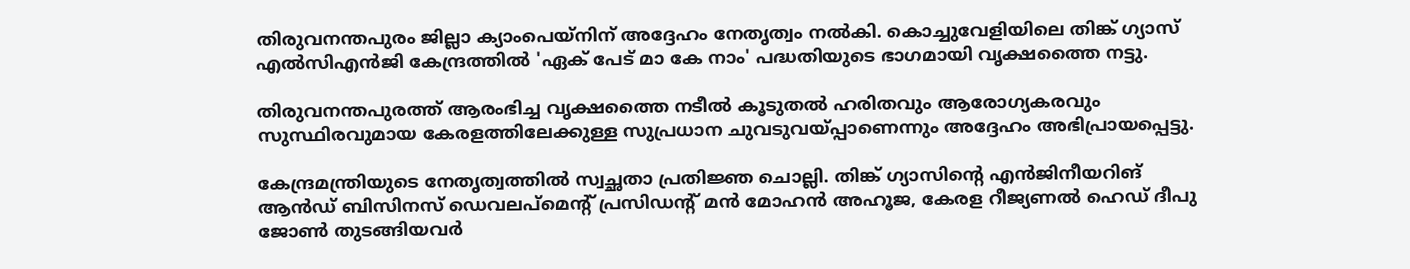തിരുവനന്തപുരം ജില്ലാ ക്യാംപെയ്നിന് അദ്ദേഹം നേതൃത്വം നൽകി. കൊച്ചുവേളിയിലെ തിങ്ക് ഗ്യാസ് എൽസിഎൻജി കേന്ദ്രത്തിൽ 'ഏക് പേട് മാ കേ നാം' പദ്ധതിയുടെ ഭാഗമായി വൃക്ഷത്തൈ നട്ടു.

തിരുവനന്തപുരത്ത് ആരംഭിച്ച വൃക്ഷത്തൈ നടീൽ കൂടുതൽ ഹരിതവും ആരോഗ്യകരവും സുസ്ഥിരവുമായ കേരളത്തിലേക്കുള്ള സുപ്രധാന ചുവടുവയ്പ്പാണെന്നും അദ്ദേഹം അഭിപ്രായപ്പെട്ടു.

കേന്ദ്രമന്ത്രിയുടെ നേതൃത്വത്തിൽ സ്വച്ഛതാ പ്രതിജ്ഞ ചൊല്ലി. തിങ്ക് ഗ്യാസിന്‍റെ എൻജിനീയറിങ് ആൻഡ് ബിസിനസ് ഡെവലപ്‌മെന്‍റ് പ്രസിഡന്‍റ് മൻ മോഹൻ അഹൂജ, കേരള റീജ്യണൽ ഹെഡ് ദീപു ജോൺ തുടങ്ങിയവർ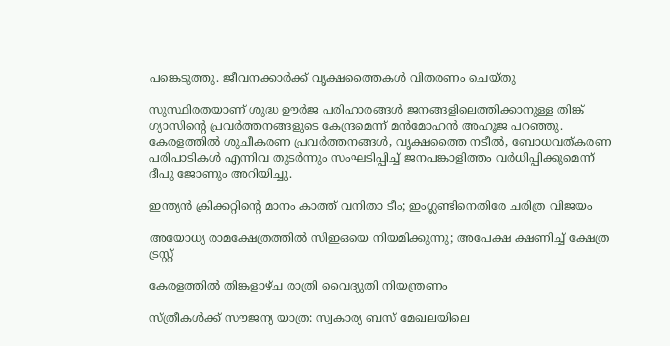പങ്കെടുത്തു. ജീവനക്കാർക്ക് വൃക്ഷത്തൈകൾ വിതരണം ചെയ്തു

സുസ്ഥിരതയാണ് ശുദ്ധ ഊർജ പരിഹാരങ്ങൾ ജനങ്ങളിലെത്തിക്കാനുള്ള തിങ്ക് ഗ്യാസിന്‍റെ പ്രവർത്തനങ്ങളുടെ കേന്ദ്രമെന്ന് മൻമോഹൻ അഹൂജ പറഞ്ഞു. കേരളത്തിൽ ശുചീകരണ പ്രവർത്തനങ്ങൾ, വൃക്ഷത്തൈ നടീൽ, ബോധവത്കരണ പരിപാടികൾ എന്നിവ തുടർന്നും സംഘടിപ്പിച്ച് ജനപങ്കാളിത്തം വർധിപ്പിക്കുമെന്ന് ദീപു ജോണും അറിയിച്ചു.

ഇന്ത്യൻ ക്രിക്കറ്റിന്‍റെ മാനം കാത്ത് വനിതാ ടീം; ഇംഗ്ലണ്ടിനെതിരേ ചരിത്ര വിജയം

അയോധ്യ രാമക്ഷേത്രത്തിൽ സിഇഒയെ നിയമിക്കുന്നു; അപേക്ഷ ക്ഷണിച്ച് ക്ഷേത്ര ട്രസ്റ്റ്

കേരളത്തിൽ തിങ്കളാഴ്ച രാത്രി വൈദ്യുതി നിയന്ത്രണം

സ്ത്രീകൾക്ക് സൗജന്യ യാത്ര: സ്വകാര്യ ബസ് മേഖലയിലെ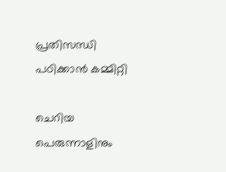പ്രതിസന്ധി പഠിക്കാൻ കമ്മിറ്റി

ചെറിയ പെരുന്നാളിനും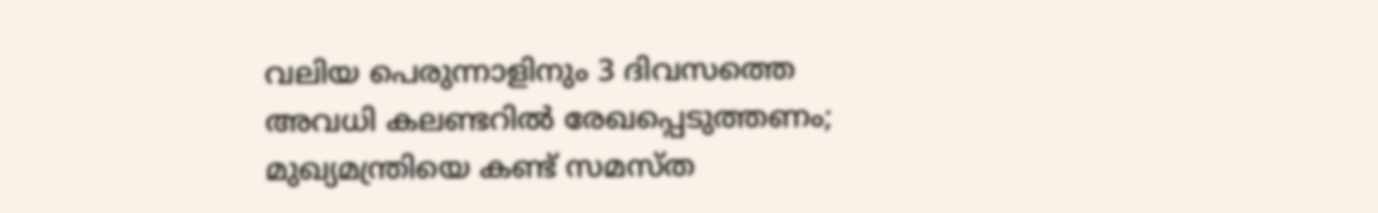വലിയ പെരുന്നാളിനും 3 ദിവസത്തെ അവധി കലണ്ടറിൽ രേഖപ്പെടുത്തണം; മുഖ്യമന്ത്രിയെ കണ്ട് സമസ്ത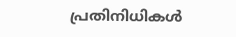പ്രതിനിധികൾ